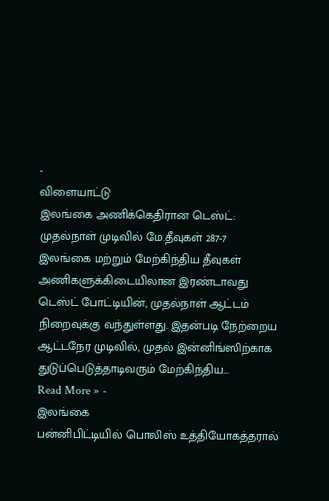-
விளையாட்டு
இலங்கை அணிக்கெதிரான டெஸ்ட்: முதல்நாள் முடிவில் மே.தீவுகள் 287-7
இலங்கை மற்றும் மேற்கிந்திய தீவுகள் அணிகளுக்கிடையிலான இரண்டாவது டெஸ்ட் போட்டியின், முதல்நாள் ஆட்டம் நிறைவுக்கு வந்துள்ளது. இதன்படி நேற்றைய ஆட்டநேர முடிவில், முதல் இன்னிங்ஸிற்காக துடுப்பெடுத்தாடிவரும் மேற்கிந்திய…
Read More » -
இலங்கை
பன்னிபிட்டியில் பொலிஸ் உத்தியோகத்தரால்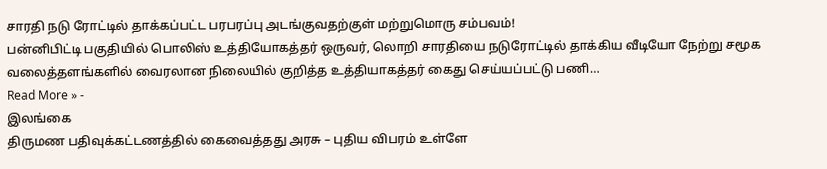சாரதி நடு ரோட்டில் தாக்கப்பட்ட பரபரப்பு அடங்குவதற்குள் மற்றுமொரு சம்பவம்!
பன்னிபிட்டி பகுதியில் பொலிஸ் உத்தியோகத்தர் ஒருவர், லொறி சாரதியை நடுரோட்டில் தாக்கிய வீடியோ நேற்று சமூக வலைத்தளங்களில் வைரலான நிலையில் குறித்த உத்தியாகத்தர் கைது செய்யப்பட்டு பணி…
Read More » -
இலங்கை
திருமண பதிவுக்கட்டணத்தில் கைவைத்தது அரசு – புதிய விபரம் உள்ளே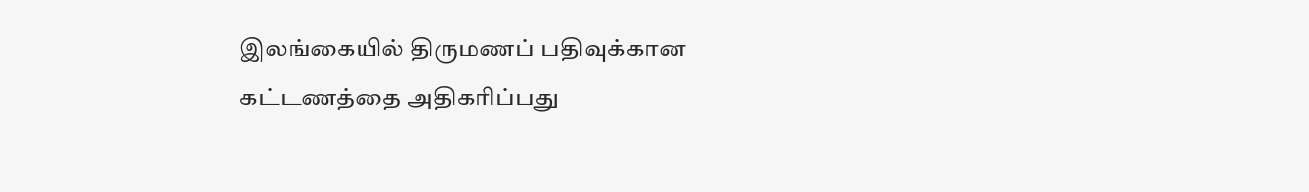இலங்கையில் திருமணப் பதிவுக்கான கட்டணத்தை அதிகரிப்பது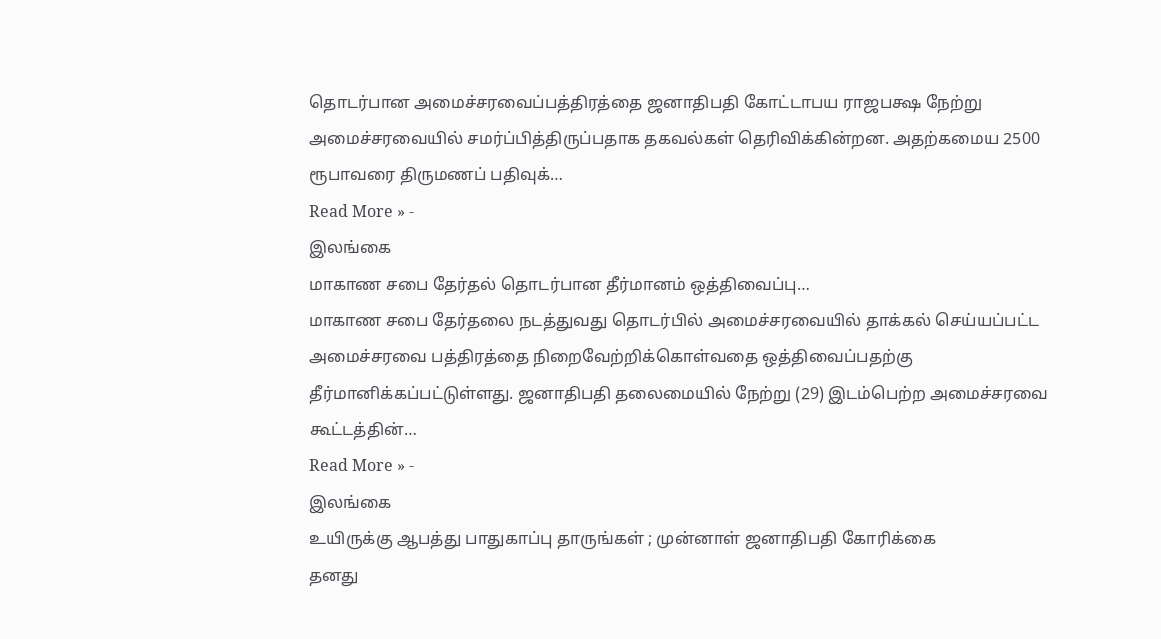தொடர்பான அமைச்சரவைப்பத்திரத்தை ஜனாதிபதி கோட்டாபய ராஜபக்ஷ நேற்று அமைச்சரவையில் சமர்ப்பித்திருப்பதாக தகவல்கள் தெரிவிக்கின்றன. அதற்கமைய 2500 ரூபாவரை திருமணப் பதிவுக்…
Read More » -
இலங்கை
மாகாண சபை தேர்தல் தொடர்பான தீர்மானம் ஒத்திவைப்பு…
மாகாண சபை தேர்தலை நடத்துவது தொடர்பில் அமைச்சரவையில் தாக்கல் செய்யப்பட்ட அமைச்சரவை பத்திரத்தை நிறைவேற்றிக்கொள்வதை ஒத்திவைப்பதற்கு தீர்மானிக்கப்பட்டுள்ளது. ஜனாதிபதி தலைமையில் நேற்று (29) இடம்பெற்ற அமைச்சரவை கூட்டத்தின்…
Read More » -
இலங்கை
உயிருக்கு ஆபத்து பாதுகாப்பு தாருங்கள் ; முன்னாள் ஜனாதிபதி கோரிக்கை
தனது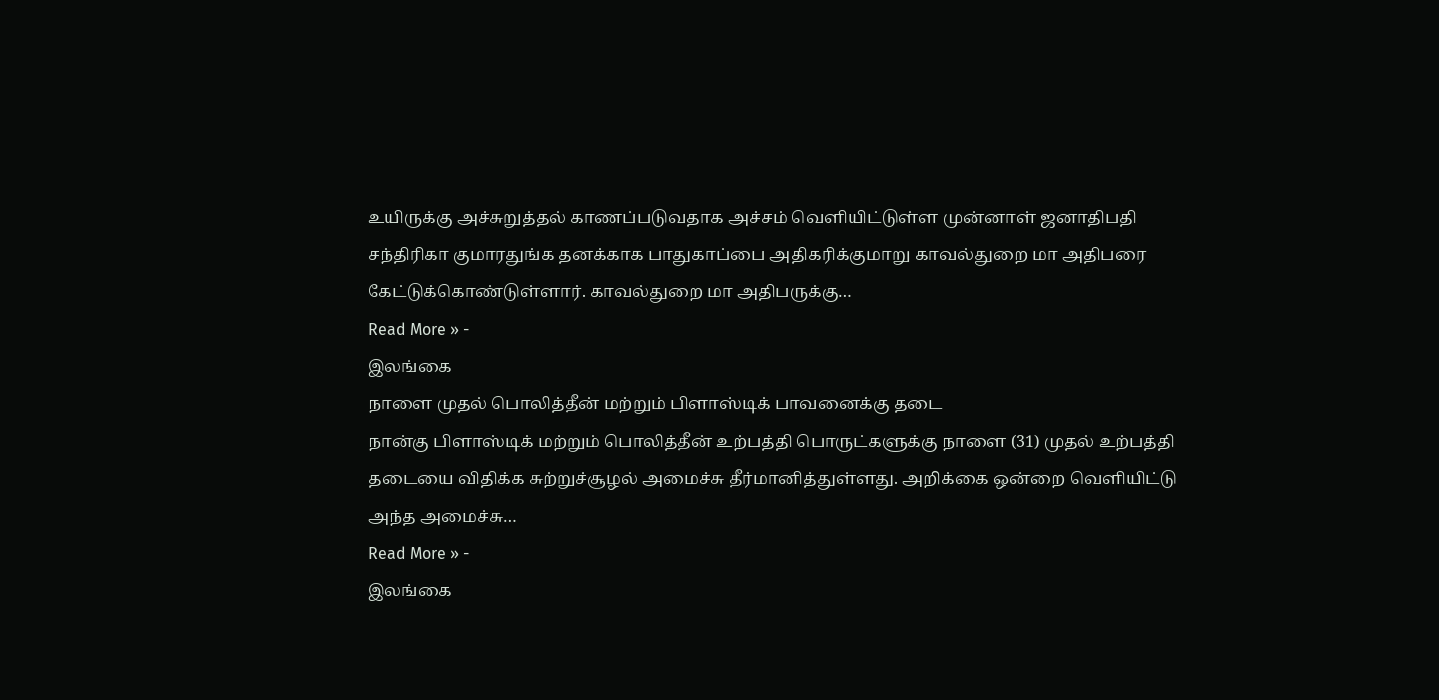உயிருக்கு அச்சுறுத்தல் காணப்படுவதாக அச்சம் வெளியிட்டுள்ள முன்னாள் ஜனாதிபதி சந்திரிகா குமாரதுங்க தனக்காக பாதுகாப்பை அதிகரிக்குமாறு காவல்துறை மா அதிபரை கேட்டுக்கொண்டுள்ளார். காவல்துறை மா அதிபருக்கு…
Read More » -
இலங்கை
நாளை முதல் பொலித்தீன் மற்றும் பிளாஸ்டிக் பாவனைக்கு தடை
நான்கு பிளாஸ்டிக் மற்றும் பொலித்தீன் உற்பத்தி பொருட்களுக்கு நாளை (31) முதல் உற்பத்தி தடையை விதிக்க சுற்றுச்சூழல் அமைச்சு தீர்மானித்துள்ளது. அறிக்கை ஒன்றை வெளியிட்டு அந்த அமைச்சு…
Read More » -
இலங்கை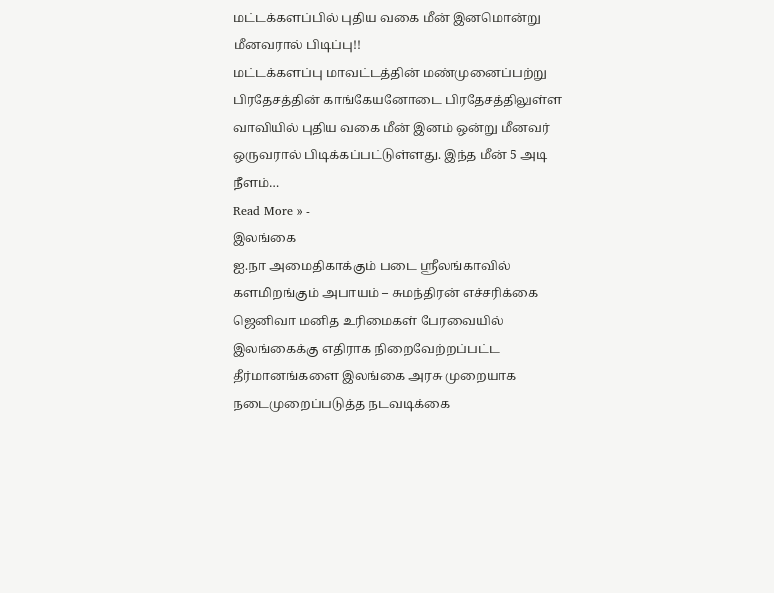மட்டக்களப்பில் புதிய வகை மீன் இனமொன்று மீனவரால் பிடிப்பு!!
மட்டக்களப்பு மாவட்டத்தின் மண்முனைப்பற்று பிரதேசத்தின் காங்கேயனோடை பிரதேசத்திலுள்ள வாவியில் புதிய வகை மீன் இனம் ஒன்று மீனவர் ஒருவரால் பிடிக்கப்பட்டுள்ளது. இந்த மீன் 5 அடி நீளம்…
Read More » -
இலங்கை
ஐ.நா அமைதிகாக்கும் படை ஸ்ரீலங்காவில் களமிறங்கும் அபாயம் – சுமந்திரன் எச்சரிக்கை
ஜெனிவா மனித உரிமைகள் பேரவையில் இலங்கைக்கு எதிராக நிறைவேற்றப்பட்ட தீர்மானங்களை இலங்கை அரசு முறையாக நடைமுறைப்படுத்த நடவடிக்கை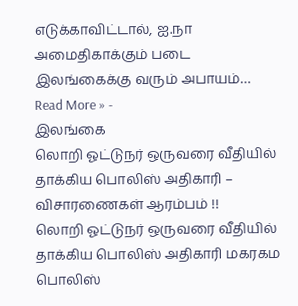எடுக்காவிட்டால், ஐ.நா அமைதிகாக்கும் படை இலங்கைக்கு வரும் அபாயம்…
Read More » -
இலங்கை
லொறி ஓட்டுநர் ஒருவரை வீதியில் தாக்கிய பொலிஸ் அதிகாரி – விசாரணைகள் ஆரம்பம் !!
லொறி ஓட்டுநர் ஒருவரை வீதியில் தாக்கிய பொலிஸ் அதிகாரி மகரகம பொலிஸ்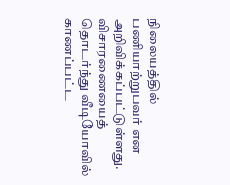நிலையத்தில் பணியாற்றுபவர் என அறிவிக்கப்பட்டுள்ளது. விசாரணையைத் தொடர்ந்து வீடியோவில் காணப்பட்ட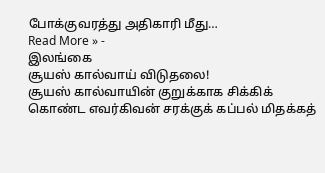போக்குவரத்து அதிகாரி மீது…
Read More » -
இலங்கை
சூயஸ் கால்வாய் விடுதலை!
சூயஸ் கால்வாயின் குறுக்காக சிக்கிக் கொண்ட எவர்கிவன் சரக்குக் கப்பல் மிதக்கத்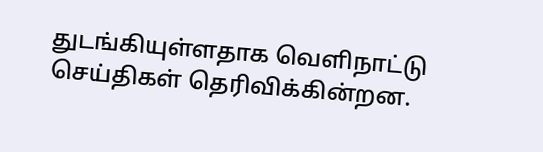துடங்கியுள்ளதாக வௌிநாட்டு செய்திகள் தெரிவிக்கின்றன.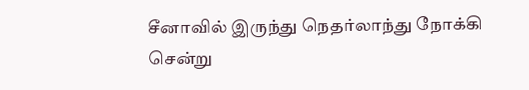சீனாவில் இருந்து நெதர்லாந்து நோக்கி சென்று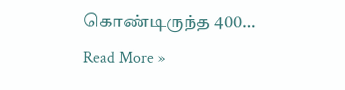கொண்டிருந்த 400…
Read More »